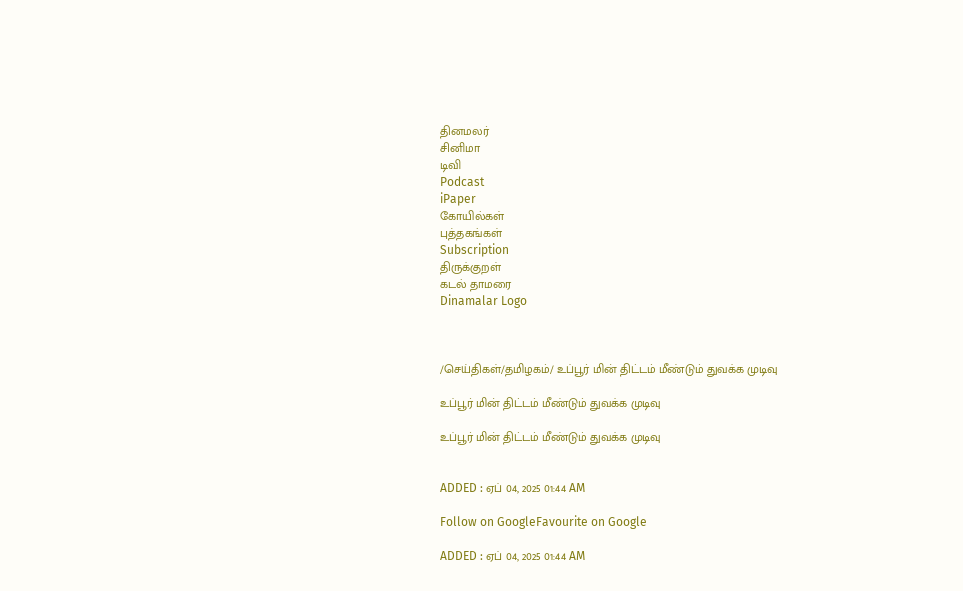தினமலர்
சினிமா
டிவி
Podcast
iPaper
கோயில்கள்
புத்தகங்கள்
Subscription
திருக்குறள்
கடல் தாமரை
Dinamalar Logo



/செய்திகள்/தமிழகம்/ உப்பூர் மின் திட்டம் மீண்டும் துவக்க முடிவு

உப்பூர் மின் திட்டம் மீண்டும் துவக்க முடிவு

உப்பூர் மின் திட்டம் மீண்டும் துவக்க முடிவு


ADDED : ஏப் 04, 2025 01:44 AM

Follow on GoogleFavourite on Google

ADDED : ஏப் 04, 2025 01:44 AM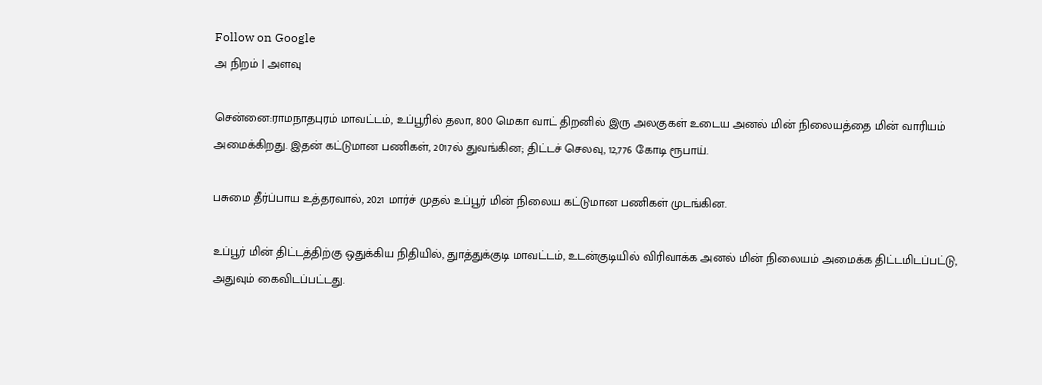Follow on Google
அ நிறம் | அளவு

சென்னை:ராமநாதபுரம் மாவட்டம், உப்பூரில் தலா, 800 மெகா வாட் திறனில் இரு அலகுகள் உடைய அனல் மின் நிலையத்தை மின் வாரியம் அமைக்கிறது. இதன் கட்டுமான பணிகள், 2017ல் துவங்கின; திட்டச் செலவு, 12,776 கோடி ரூபாய்.

பசுமை தீர்ப்பாய உத்தரவால், 2021 மார்ச் முதல் உப்பூர் மின் நிலைய கட்டுமான பணிகள் முடங்கின.

உப்பூர் மின் திட்டத்திற்கு ஒதுக்கிய நிதியில், துாத்துக்குடி மாவட்டம், உடன்குடியில் விரிவாக்க அனல் மின் நிலையம் அமைக்க திட்டமிடப்பட்டு, அதுவும் கைவிடப்பட்டது.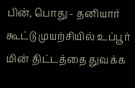பின், பொது - தனியார் கூட்டு முயற்சியில் உப்பூர் மின் திட்டத்தை துவக்க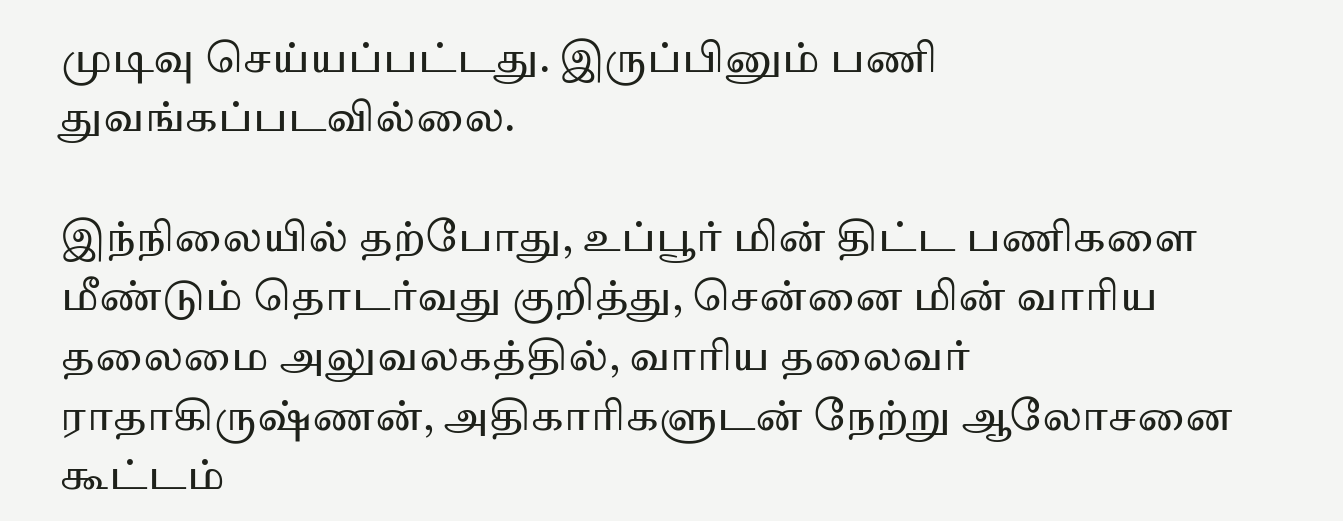முடிவு செய்யப்பட்டது. இருப்பினும் பணி துவங்கப்படவில்லை.

இந்நிலையில் தற்போது, உப்பூர் மின் திட்ட பணிகளை மீண்டும் தொடர்வது குறித்து, சென்னை மின் வாரிய தலைமை அலுவலகத்தில், வாரிய தலைவர் ராதாகிருஷ்ணன், அதிகாரிகளுடன் நேற்று ஆலோசனை கூட்டம்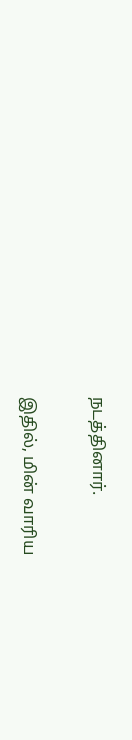நடத்தினார்.

இதில், மின் வாரிய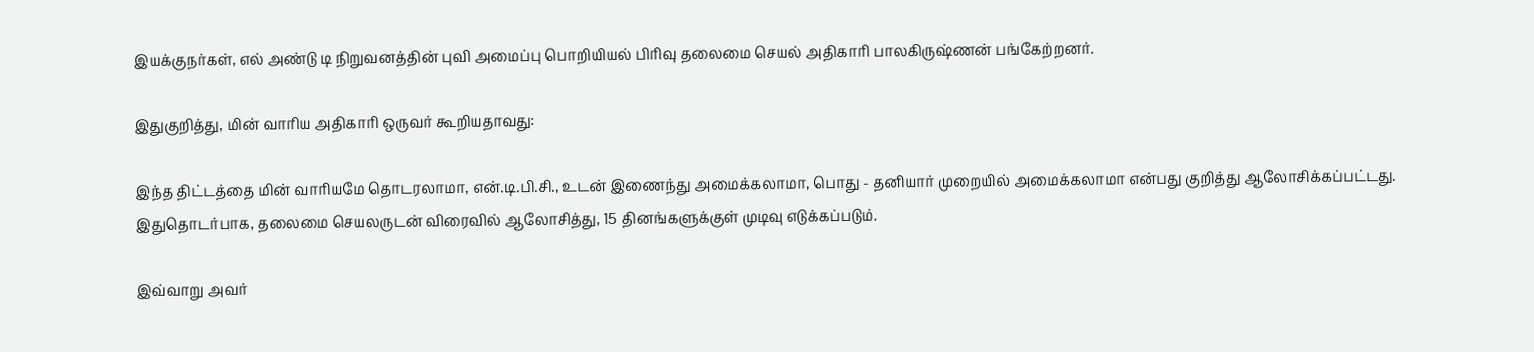இயக்குநர்கள், எல் அண்டு டி நிறுவனத்தின் புவி அமைப்பு பொறியியல் பிரிவு தலைமை செயல் அதிகாரி பாலகிருஷ்ணன் பங்கேற்றனர்.

இதுகுறித்து, மின் வாரிய அதிகாரி ஒருவர் கூறியதாவது:

இந்த திட்டத்தை மின் வாரியமே தொடரலாமா, என்.டி.பி.சி., உடன் இணைந்து அமைக்கலாமா, பொது - தனியார் முறையில் அமைக்கலாமா என்பது குறித்து ஆலோசிக்கப்பட்டது. இதுதொடர்பாக, தலைமை செயலருடன் விரைவில் ஆலோசித்து, 15 தினங்களுக்குள் முடிவு எடுக்கப்படும்.

இவ்வாறு அவர்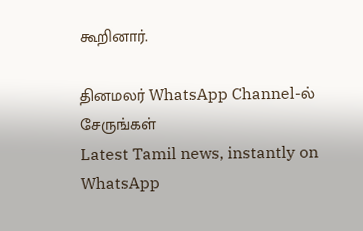கூறினார்.

தினமலர் WhatsApp Channel-ல் சேருங்கள்
Latest Tamil news, instantly on WhatsApp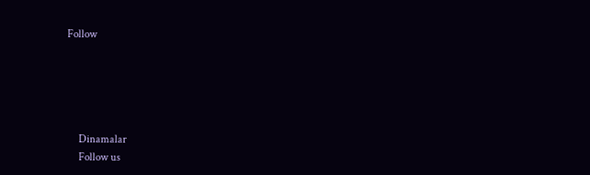Follow





      Dinamalar
      Follow us